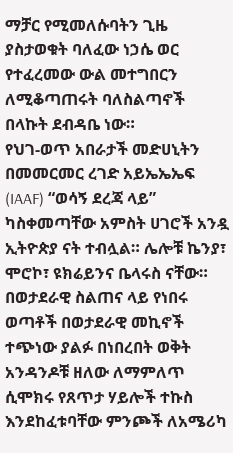ማቻር የሚመለሱባትን ጊዜ ያስታወቁት ባለፈው ነኃሴ ወር የተፈረመው ውል መተግበርን ለሚቆጣጠሩት ባለስልጣኖች በላኩት ደብዳቤ ነው።
የህገ-ወጥ አበራታች መድሀኒትን በመመርመር ረገድ አይኤኤኤፍ (IAAF) “ወሳኝ ደረጃ ላይ” ካስቀመጣቸው አምስት ሀገሮች አንዷ ኢትዮጵያ ናት ተብሏል። ሌሎቹ ኬንያ፣ ሞሮኮ፣ ዩክሬይንና ቤላሩስ ናቸው።
በወታደራዊ ስልጠና ላይ የነበሩ ወጣቶች በወታደራዊ መኪኖች ተጭነው ያልፉ በነበረበት ወቅት አንዳንዶቹ ዘለው ለማምለጥ ሲሞክሩ የጸጥታ ሃይሎች ተኩስ እንደከፈቱባቸው ምንጮች ለአሜሪካ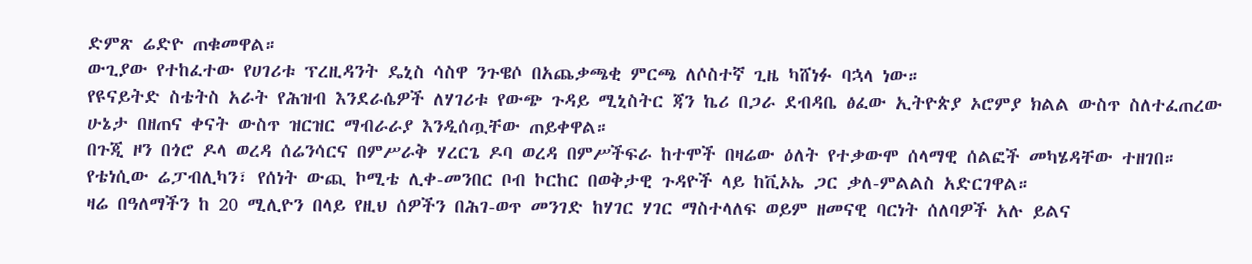ድምጽ ሬድዮ ጠቁመዋል።
ውጊያው የተከፈተው የሀገሪቱ ፕረዚዳንት ዴኒስ ሳስዋ ንጉዌሶ በአጨቃጫቂ ምርጫ ለሶስተኛ ጊዜ ካሸነፉ ባኋላ ነው።
የዩናይትድ ስቴትስ አራት የሕዝብ እንደራሴዎች ለሃገሪቱ የውጭ ጉዳይ ሚኒስትር ጃን ኬሪ በጋራ ደብዳቤ ፅፈው ኢትዮጵያ ኦሮምያ ክልል ውስጥ ስለተፈጠረው ሁኔታ በዘጠና ቀናት ውስጥ ዝርዝር ማብራራያ እንዲሰጧቸው ጠይቀዋል።
በጉጂ ዞን በጎሮ ዶላ ወረዳ ሰሬንሳርና በምሥራቅ ሃረርጌ ዶባ ወረዳ በምሥችፍራ ከተሞች በዛሬው ዕለት የተቃውሞ ሰላማዊ ሰልፎች መካሄዳቸው ተዘገበ።
የቴነሲው ሬፓብሊካን፣ የሰነት ውጪ ኮሚቴ ሊቀ-መንበር ቦብ ኮርከር በወቅታዊ ጉዳዮች ላይ ከቪኦኤ ጋር ቃለ-ምልልስ አድርገዋል።
ዛሬ በዓለማችን ከ 20 ሚሊዮን በላይ የዚህ ሰዎችን በሕገ-ወጥ መንገድ ከሃገር ሃገር ማስተላለፍ ወይም ዘመናዊ ባርነት ሰለባዎች አሉ ይልና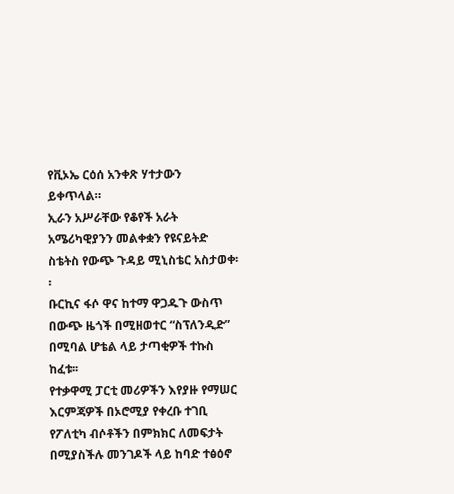የቪኦኤ ርዕሰ አንቀጽ ሃተታውን ይቀጥላል።
ኢራን አሥራቸው የቆየች አራት አሜሪካዊያንን መልቀቋን የዩናይትድ ስቴትስ የውጭ ጉዳይ ሚኒስቴር አስታወቀ፡፡
ቡርኪና ፋሶ ዋና ከተማ ዋጋዱጉ ውስጥ በውጭ ዜጎች በሚዘወተር “ስፕለንዲድ” በሚባል ሆቴል ላይ ታጣቂዎች ተኩስ ከፈቱ፡፡
የተቃዋሚ ፓርቲ መሪዎችን እየያዙ የማሠር እርምጃዎች በኦሮሚያ የቀረቡ ተገቢ የፖለቲካ ብሶቶችን በምክክር ለመፍታት በሚያስችሉ መንገዶች ላይ ከባድ ተፅዕኖ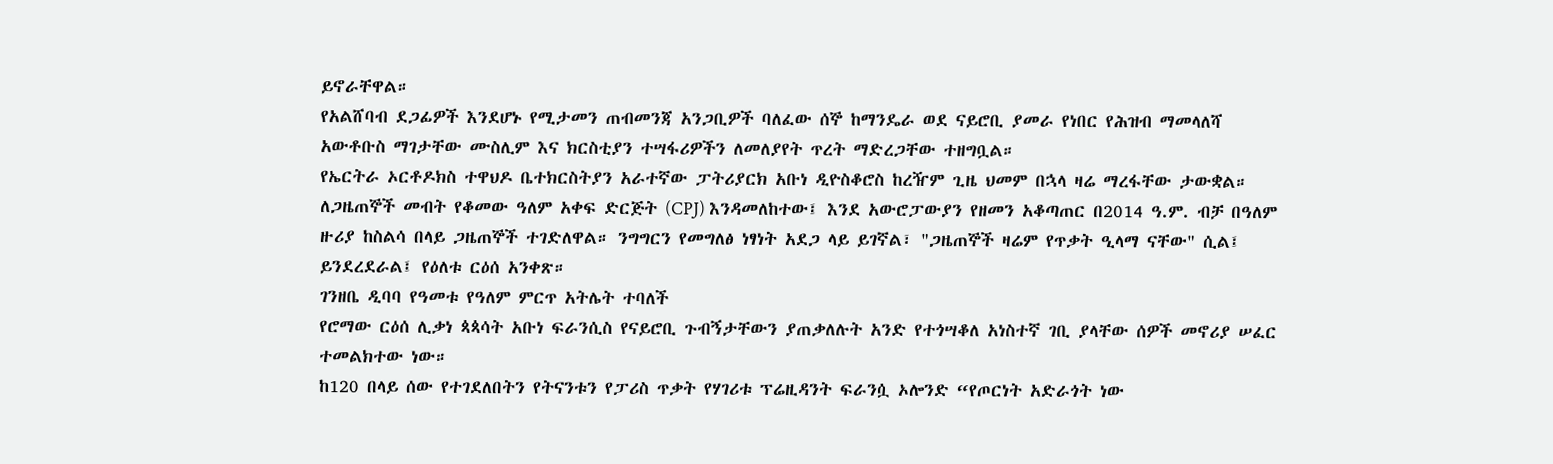ይኖራቸዋል።
የአልሸባብ ደጋፊዎች እንደሆኑ የሚታመን ጠብመንጃ አንጋቢዎች ባለፈው ሰኞ ከማንዴራ ወደ ናይሮቢ ያመራ የነበር የሕዝብ ማመላለሻ አውቶቡስ ማገታቸው ሙስሊም እና ክርስቲያን ተሣፋሪዎችን ለመለያየት ጥረት ማድረጋቸው ተዘግቧል።
የኤርትራ ኦርቶዶክስ ተዋህዶ ቤተክርስትያን አራተኛው ፓትሪያርክ አቡነ ዲዮስቆሮስ ከረዥም ጊዜ ህመም በኋላ ዛሬ ማረፋቸው ታውቋል።
ለጋዜጠኞች መብት የቆመው ዓለም አቀፍ ድርጅት (CPJ) እንዳመለከተው፤ እንደ አውሮፓውያን የዘመን አቆጣጠር በ2014 ዓ.ም. ብቻ በዓለም ዙሪያ ከስልሳ በላይ ጋዜጠኞች ተገድለዋል። ንግግርን የመግለፅ ነፃነት አደጋ ላይ ይገኛል፣ "ጋዜጠኞች ዛሬም የጥቃት ዒላማ ናቸው" ሲል፤ ይንደረደራል፤ የዕለቱ ርዕሰ አንቀጽ።
ገንዘቤ ዲባባ የዓመቱ የዓለም ምርጥ አትሌት ተባለች
የሮማው ርዕሰ ሊቃነ ጳጳሳት አቡነ ፍራንሲስ የናይሮቢ ጉብኝታቸውን ያጠቃለሉት አንድ የተጎሣቆለ አነስተኛ ገቢ ያላቸው ሰዎች መኖሪያ ሠፈር ተመልክተው ነው።
ከ120 በላይ ሰው የተገደለበትን የትናንቱን የፓሪስ ጥቃት የሃገሪቱ ፕሬዚዳንት ፍራንሷ ኦሎንድ “የጦርነት አድራጎት ነው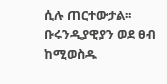ሲሉ ጠርተውታል፡፡
ቡሩንዲያዊያን ወደ ፀብ ከሚወስዱ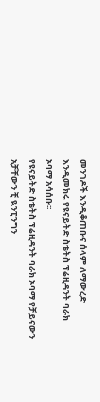መንገዶች እንዲቆጠቡና ሰላም ለማውረድ እንዲመክሩ የዩናይትድ ስቴትስ ፕሬዚዳንት ባራክ ኦባማ አሳሰቡ፡፡
የዩናይትድ ስቴትስ ፕሬዚዳንት ባራክ ኦባማ የቻይናውን አቻቸውን ቺ ዪንፒንግን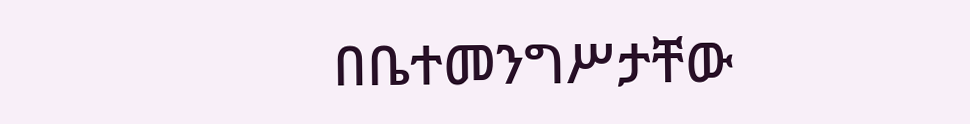በቤተመንግሥታቸው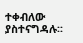ተቀብለው ያስተናግዳሉ፡፡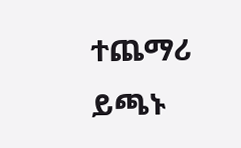ተጨማሪ ይጫኑ